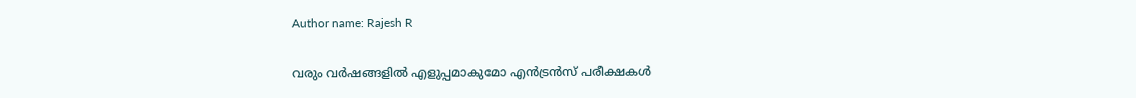Author name: Rajesh R

വരും വർഷങ്ങളിൽ എളുപ്പമാകുമോ എൻട്രൻസ് പരീക്ഷകൾ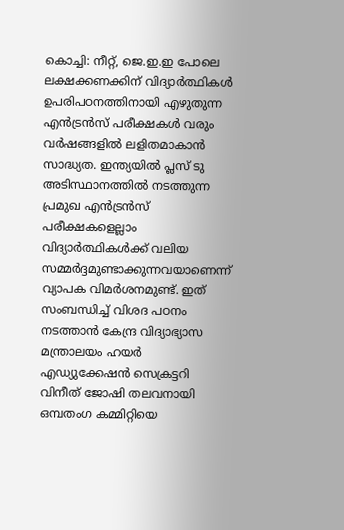കൊച്ചി: നീറ്റ്, ജെ.ഇ.ഇ പോലെ ലക്ഷക്കണക്കിന് വിദ്യാർത്ഥികൾ ഉപരിപഠനത്തിനായി എഴുതുന്ന എൻട്രൻസ് പരീക്ഷകൾ വരും വർഷങ്ങളിൽ ലളിതമാകാൻ സാദ്ധ്യത. ഇന്ത്യയിൽ പ്ലസ് ടു അടിസ്ഥാനത്തിൽ നടത്തുന്ന പ്രമുഖ എൻട്രൻസ് പരീക്ഷകളെല്ലാം വിദ്യാർത്ഥികൾക്ക് വലിയ സമ്മർദ്ദമുണ്ടാക്കുന്നവയാണെന്ന് വ്യാപക വിമർശനമുണ്ട്. ഇത് സംബന്ധിച്ച് വിശദ പഠനം നടത്താൻ കേന്ദ്ര വിദ്യാഭ്യാസ മന്ത്രാലയം ഹയർ എഡ്യുക്കേഷൻ സെക്രട്ടറി വിനീത് ജോഷി തലവനായി ഒമ്പതംഗ കമ്മിറ്റിയെ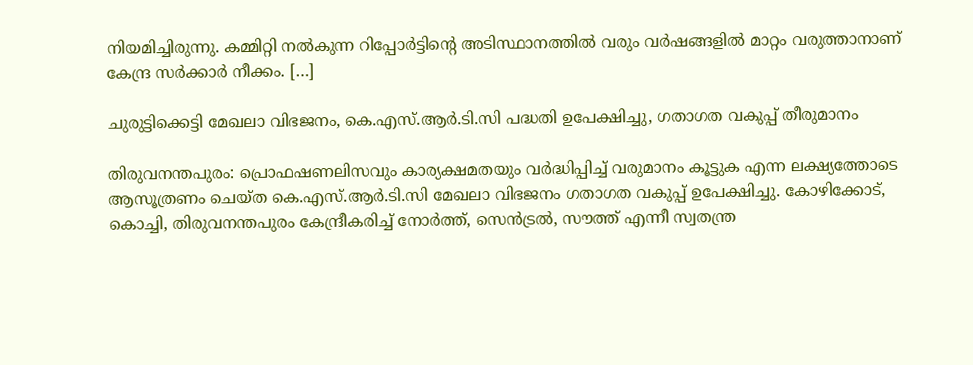നിയമിച്ചിരുന്നു. കമ്മിറ്റി നൽകുന്ന റിപ്പോർട്ടിന്റെ അടിസ്ഥാനത്തിൽ വരും വർഷങ്ങളിൽ മാറ്റം വരുത്താനാണ് കേന്ദ്ര സർക്കാർ നീക്കം. […]

ചുരുട്ടിക്കെട്ടി മേഖലാ വിഭജനം, കെ.എസ്.ആർ.ടി.സി പദ്ധതി ഉപേക്ഷിച്ചു, ഗതാഗത വകുപ്പ് തീരുമാനം

തിരുവനന്തപുരം: പ്രൊഫഷണലിസവും കാര്യക്ഷമതയും വർദ്ധിപ്പിച്ച് വരുമാനം കൂട്ടുക എന്ന ലക്ഷ്യത്തോടെ ആസൂത്രണം ചെയ്ത കെ.എസ്.ആർ.ടി.സി മേഖലാ വിഭജനം ഗതാഗത വകുപ്പ് ഉപേക്ഷിച്ചു. കോഴിക്കോട്, കൊച്ചി, തിരുവനന്തപുരം കേന്ദ്രീകരിച്ച് നോർത്ത്, സെൻട്രൽ, സൗത്ത് എന്നീ സ്വതന്ത്ര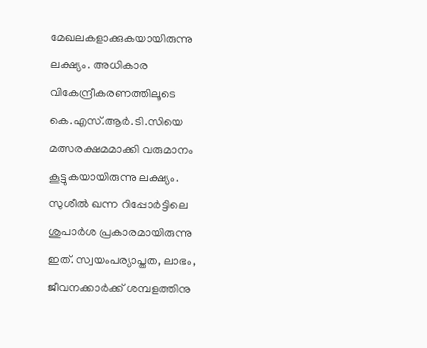മേഖലകളാക്കുകയായിരുന്നു ലക്ഷ്യം. അധികാര വികേന്ദ്രീകരണത്തിലൂടെ കെ.എസ്.ആർ.ടി.സിയെ മത്സരക്ഷമമാക്കി വരുമാനം കൂട്ടുകയായിരുന്നു ലക്ഷ്യം. സുശീൽ ഖന്ന റിപ്പോർട്ടിലെ ശുപാർശ പ്രകാരമായിരുന്നു ഇത്. സ്വയംപര്യാപ്തത, ലാഭം, ജീവനക്കാർക്ക് ശമ്പളത്തിനു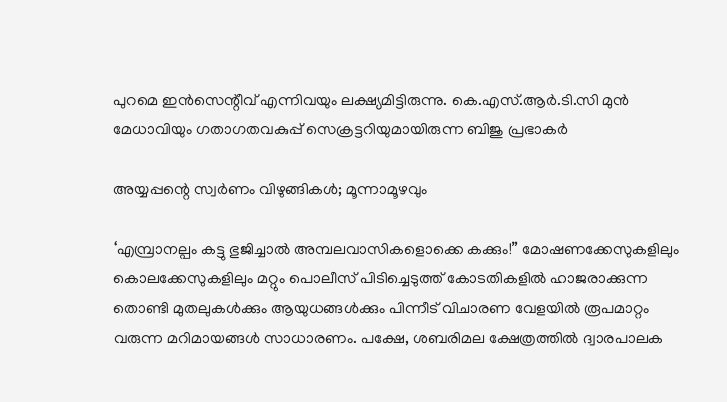പുറമെ ഇൻസെന്റീവ് എന്നിവയും ലക്ഷ്യമിട്ടിരുന്നു. കെ.എസ്.ആർ.ടി.സി മുൻ മേധാവിയും ഗതാഗതവകുപ്പ് സെക്രട്ടറിയുമായിരുന്ന ബിജു പ്രഭാകർ

അയ്യപ്പന്റെ സ്വർണം വിഴുങ്ങികൾ; മൂന്നാമൂഴവും

‘എമ്പ്രാനല്പം കട്ടു ഭുജിച്ചാൽ അമ്പലവാസികളൊക്കെ കക്കും!” മോഷണക്കേസുകളിലും കൊലക്കേസുകളിലും മറ്റും പൊലീസ് പിടിച്ചെടുത്ത് കോടതികളിൽ ഹാജരാക്കുന്ന തൊണ്ടി മുതലുകൾക്കും ആയുധങ്ങൾക്കും പിന്നീട് വിചാരണ വേളയിൽ രൂപമാറ്റം വരുന്ന മറിമായങ്ങൾ സാധാരണം. പക്ഷേ, ശബരിമല ക്ഷേത്രത്തിൽ ദ്വാരപാലക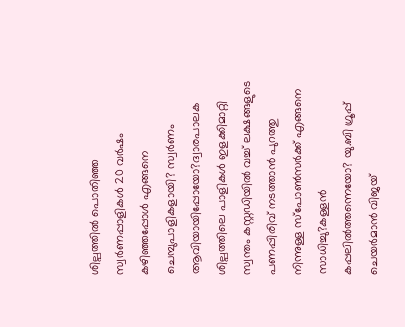ശില്പത്തിൽ പൊതിഞ്ഞ സ്വർണപ്പാളികൾ 20 വർഷം കഴിഞ്ഞപ്പോൾ എങ്ങനെ ചെമ്പുപാളികളായി? സ്വർണം ആവിയായിപ്പോയോ?ദ്വാരപാലക ശില്പത്തിലെ പാളികൾ ഇളക്കിമാറ്റി സ്വന്തം കസ്റ്റഡിയിൽ വച്ച് ലക്ഷങ്ങളുടെ പണപ്പിരിവ് നടത്താൻ പുറത്തു നിന്നുള്ള സ്പോൺസർക്ക് എങ്ങനെ സാധിച്ചു?കള്ളൻ കപ്പലിൽത്തന്നെയോ? യു.ബി ഗ്രൂപ്പ് ചെയർമാൻ വിജയ്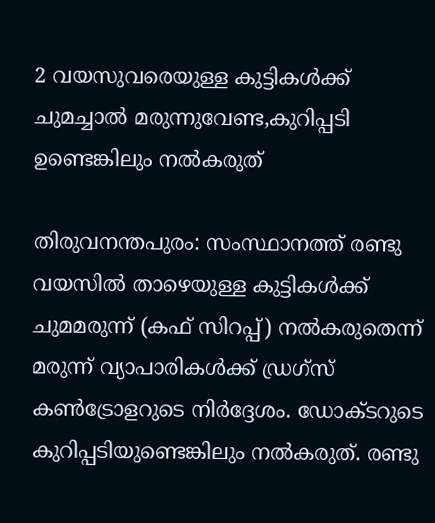2 വയസുവരെയുള്ള കുട്ടികൾക്ക് ചുമച്ചാൽ മരുന്നുവേണ്ട,കുറിപ്പടി ഉണ്ടെങ്കിലും നൽകരുത്

തിരുവനന്തപുരം: സംസ്ഥാനത്ത് രണ്ടു വയസിൽ താഴെയുള്ള കുട്ടികൾക്ക് ചുമമരുന്ന് (കഫ് സിറപ്പ്) നൽകരുതെന്ന് മരുന്ന് വ്യാപാരികൾക്ക് ഡ്രഗ്സ് കൺട്രോളറുടെ നിർദ്ദേശം. ഡോക്ടറുടെ കുറിപ്പടിയുണ്ടെങ്കിലും നൽകരുത്. രണ്ടു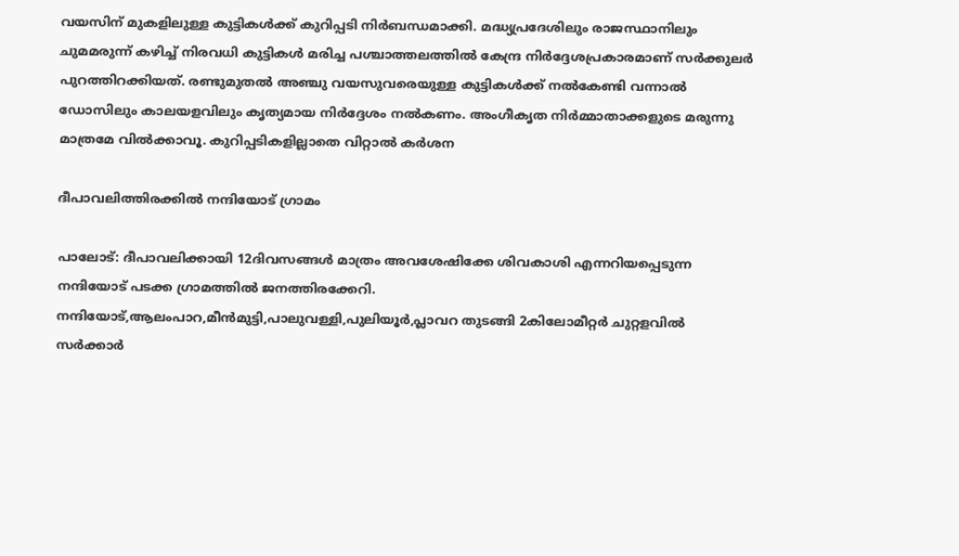വയസിന് മുകളിലുള്ള കുട്ടികൾക്ക് കുറിപ്പടി നിർബന്ധമാക്കി. മദ്ധ്യപ്രദേശിലും രാജസ്ഥാനിലും ചുമമരുന്ന് കഴിച്ച് നിരവധി കുട്ടികൾ മരിച്ച പശ്ചാത്തലത്തിൽ കേന്ദ്ര നിർദ്ദേശപ്രകാരമാണ് സർക്കുലർ പുറത്തിറക്കിയത്. രണ്ടുമുതൽ അഞ്ചു വയസുവരെയുള്ള കുട്ടികൾക്ക് നൽകേണ്ടി വന്നാൽ ഡോസിലും കാലയളവിലും കൃത്യമായ നിർദ്ദേശം നൽകണം. അംഗീകൃത നിർമ്മാതാക്കളുടെ മരുന്നു മാത്രമേ വിൽക്കാവൂ. കുറിപ്പടികളില്ലാതെ വിറ്റാൽ കർശന

ദീപാവലിത്തിരക്കിൽ നന്ദിയോട് ഗ്രാമം

പാലോട്: ദീപാവലിക്കായി 12ദിവസങ്ങൾ മാത്രം അവശേഷിക്കേ ശിവകാശി എന്നറിയപ്പെടുന്ന നന്ദിയോട് പടക്ക ഗ്രാമത്തിൽ ജനത്തിരക്കേറി. നന്ദിയോട്,ആലംപാറ,മീൻമുട്ടി,പാലുവള്ളി,പുലിയൂർ,പ്ലാവറ തുടങ്ങി 2കിലോമീറ്റർ ചുറ്റളവിൽ സർക്കാർ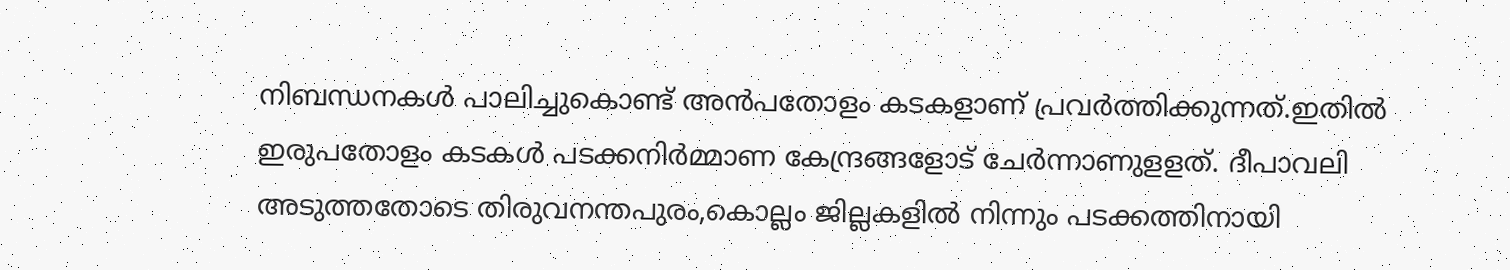നിബന്ധനകൾ പാലിച്ചുകൊണ്ട് അൻപതോളം കടകളാണ് പ്രവർത്തിക്കുന്നത്.ഇതിൽ ഇരുപതോളം കടകൾ പടക്കനിർമ്മാണ കേന്ദ്രങ്ങളോട് ചേർന്നാണുളളത്. ദീപാവലി അടുത്തതോടെ തിരുവനന്തപുരം,കൊല്ലം ജില്ലകളിൽ നിന്നും പടക്കത്തിനായി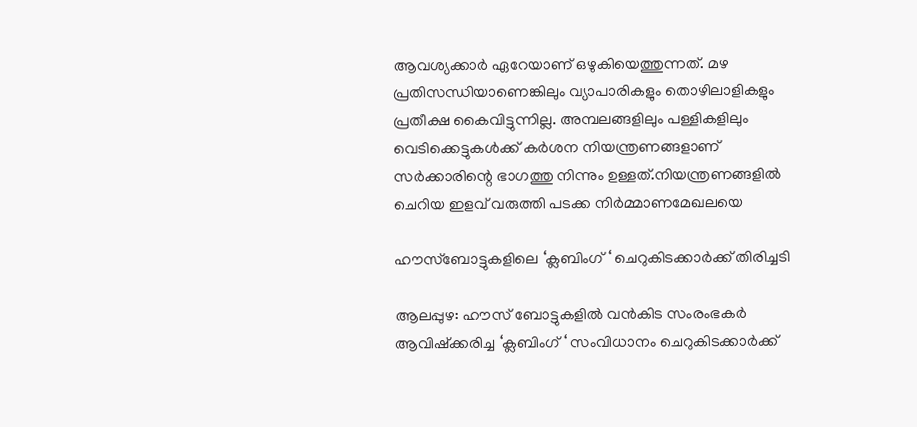ആവശ്യക്കാർ ഏറേയാണ് ഒഴുകിയെത്തുന്നത്. മഴ പ്രതിസന്ധിയാണെങ്കിലും വ്യാപാരികളും തൊഴിലാളികളും പ്രതീക്ഷ കൈവിട്ടുന്നില്ല. അമ്പലങ്ങളിലും പള്ളികളിലും വെടിക്കെട്ടുകൾക്ക് കർശന നിയന്ത്രണങ്ങളാണ് സർക്കാരിന്റെ ഭാഗത്തു നിന്നും ഉള്ളത്.നിയന്ത്രണങ്ങളിൽ ചെറിയ ഇളവ് വരുത്തി പടക്ക നിർമ്മാണമേഖലയെ

ഹൗസ്ബോട്ടുകളിലെ ‘ക്ലബിംഗ് ‘ ചെറുകിടക്കാർക്ക് തിരിച്ചടി

ആലപ്പുഴ: ഹൗസ് ബോട്ടുകളിൽ വൻകിട സംരംഭകർ ആവിഷ്ക്കരിച്ച ‘ക്ലബിംഗ് ‘ സംവിധാനം ചെറുകിടക്കാർക്ക്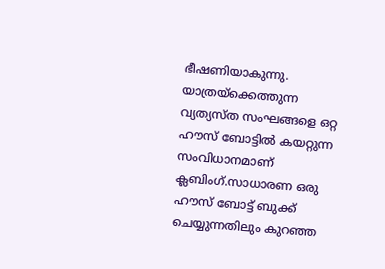ഭീഷണിയാകുന്നു. യാത്രയ്ക്കെത്തുന്ന വ്യത്യസ്ത സംഘങ്ങളെ ഒറ്റ ഹൗസ് ബോട്ടിൽ കയറ്റുന്ന സംവിധാനമാണ് ക്ലബിംഗ്.സാധാരണ ഒരു ഹൗസ് ബോട്ട് ബുക്ക് ചെയ്യുന്നതിലും കുറഞ്ഞ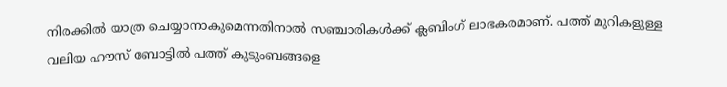നിരക്കിൽ യാത്ര ചെയ്യാനാകുമെന്നതിനാൽ സഞ്ചാരികൾക്ക് ക്ലബിംഗ് ലാഭകരമാണ്. പത്ത് മുറികളുള്ള വലിയ ഹൗസ് ബോട്ടിൽ പത്ത് കുടുംബങ്ങളെ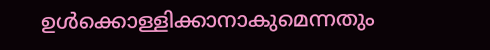ഉൾക്കൊള്ളിക്കാനാകുമെന്നതും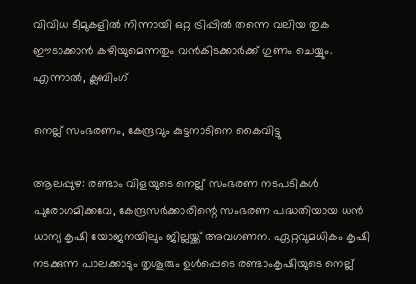വിവിധ ടീമുകളിൽ നിന്നായി ഒറ്റ ട്രിപ്പിൽ തന്നെ വലിയ തുക ഈടാക്കാൻ കഴിയുമെന്നതും വൻകിടക്കാർക്ക് ഗുണം ചെയ്യും. എന്നാൽ, ക്ലബിംഗ്

നെല്ല് സംഭരണം, കേന്ദ്രവും കുട്ടനാടിനെ കൈവിട്ടു

ആലപ്പുഴ: രണ്ടാം വിളയുടെ നെല്ല് സംഭരണ നടപടികൾ പുരോഗമിക്കവേ, കേന്ദ്രസർക്കാരിന്റെ സംഭരണ പദ്ധതിയായ ധൻ ധാന്യ കൃഷി യോജനയിലും ജില്ലയ്ക്ക് അവഗണന. ഏറ്റവുമധികം കൃഷി നടക്കുന്ന പാലക്കാടും തൃശൂരും ഉൾപ്പെടെ രണ്ടാംകൃഷിയുടെ നെല്ല്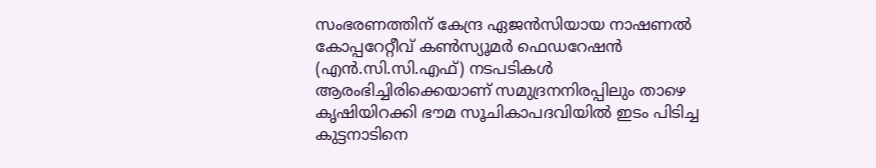സംഭരണത്തിന് കേന്ദ്ര ഏജൻസിയായ നാഷണൽ കോപ്പറേറ്റീവ് കൺസ്യൂമർ ഫെഡറേഷൻ (എൻ.സി.സി.എഫ്) നടപടികൾ ആരംഭിച്ചിരിക്കെയാണ് സമുദ്രനനിരപ്പിലും താഴെ കൃഷിയിറക്കി ഭൗമ സൂചികാപദവിയിൽ ഇടം പിടിച്ച കുട്ടനാടിനെ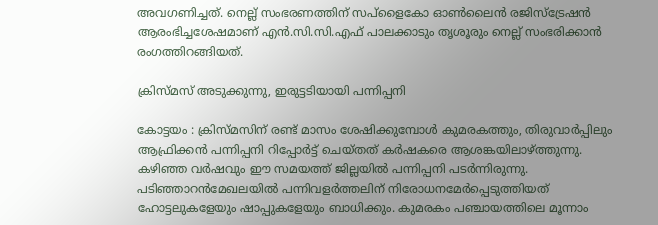അവഗണിച്ചത്. നെല്ല് സംഭരണത്തിന് സപ്ളൈകോ ഓൺലൈൻ രജിസ്ട്രേഷൻ ആരംഭിച്ചശേഷമാണ് എൻ.സി.സി.എഫ് പാലക്കാടും തൃശൂരും നെല്ല് സംഭരിക്കാൻ രംഗത്തിറങ്ങിയത്.

ക്രിസ്‌മസ് അടുക്കുന്നു, ഇരുട്ടടിയായി പന്നിപ്പനി

കോട്ടയം : ക്രിസ്‌മസിന് രണ്ട് മാസം ശേഷിക്കുമ്പോൾ കുമരകത്തും, തിരുവാർപ്പിലും ആഫ്രിക്കൻ പന്നിപ്പനി റിപ്പോർട്ട് ചെയ്തത് കർഷകരെ ആശങ്കയിലാഴ്ത്തുന്നു. കഴിഞ്ഞ വർഷവും ഈ സമയത്ത് ജില്ലയിൽ പന്നിപ്പനി പടർന്നിരുന്നു. പടിഞ്ഞാറൻമേഖലയിൽ പന്നിവളർത്തലിന് നിരോധനമേർപ്പെടുത്തിയത് ഹോട്ടലുകളേയും ഷാപ്പുകളേയും ബാധിക്കും. കുമരകം പഞ്ചായത്തിലെ മൂന്നാം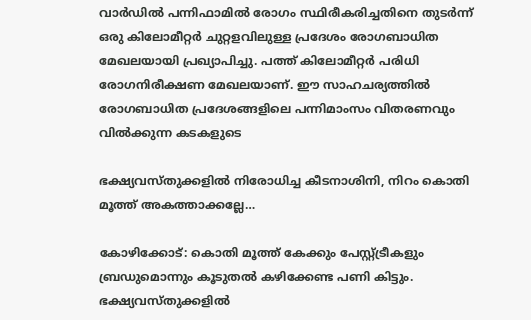വാർഡിൽ പന്നിഫാമിൽ രോഗം സ്ഥിരീകരിച്ചതിനെ തുടർന്ന് ഒരു കിലോമീറ്റർ ചുറ്റളവിലുള്ള പ്രദേശം രോഗബാധിത മേഖലയായി പ്രഖ്യാപിച്ചു. പത്ത് കിലോമീറ്റർ പരിധി രോഗനിരീക്ഷണ മേഖലയാണ്. ഈ സാഹചര്യത്തിൽ രോഗബാധിത പ്രദേശങ്ങളിലെ പന്നിമാംസം വിതരണവും വിൽക്കുന്ന കടകളുടെ

ഭക്ഷ്യവസ്തുക്കളിൽ നിരോധിച്ച കീടനാശിനി, നിറം കൊതി മൂത്ത് അകത്താക്കല്ലേ…

കോഴിക്കോട്: കൊതി മൂത്ത് കേക്കും പേസ്റ്റ്ട്രീകളും ബ്രഡുമൊന്നും കൂടുതൽ കഴിക്കേണ്ട പണി കിട്ടും. ഭക്ഷ്യവസ്തുക്കളിൽ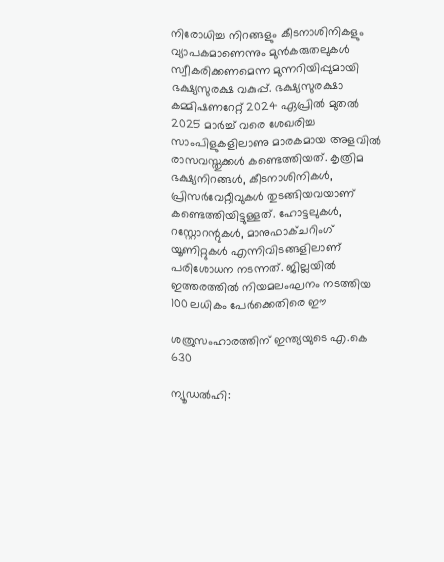നിരോധിച്ച നിറങ്ങളും കീടനാശിനികളും വ്യാപകമാണെന്നും മുൻകരുതലുകൾ സ്വീകരിക്കണമെന്ന മുന്നറിയിപ്പുമായി ഭക്ഷ്യസുരക്ഷ വകുപ്പ്. ഭക്ഷ്യസുരക്ഷാ കമ്മിഷണറേറ്റ് 2024 ഏപ്രിൽ മുതൽ 2025 മാർച്ച് വരെ ശേഖരിച്ച സാംപിളുകളിലാണു മാരകമായ അളവിൽ രാസവസ്തുക്കൾ കണ്ടെത്തിയത്. കൃത്രിമ ഭക്ഷ്യനിറങ്ങൾ, കീടനാശിനികൾ, പ്രിസർവേറ്റീവുകൾ തുടങ്ങിയവയാണ് കണ്ടെത്തിയിട്ടുള്ളത്. ഹോട്ടലുകൾ, റസ്റ്റോറന്റുകൾ, മാനുഫാക്ചറിംഗ് യൂണിറ്റുകൾ എന്നിവിടങ്ങളിലാണ് പരിശോധന നടന്നത്. ജില്ലയിൽ ഇത്തരത്തിൽ നിയമലംഘനം നടത്തിയ 100 ലധികം പേർക്കെതിരെ ഈ

ശത്രുസംഹാരത്തിന് ഇന്ത്യയുടെ എ.കെ 630

ന്യൂഡൽഹി: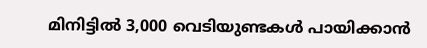മിനിട്ടിൽ 3,000 വെടിയുണ്ടകൾ പായിക്കാൻ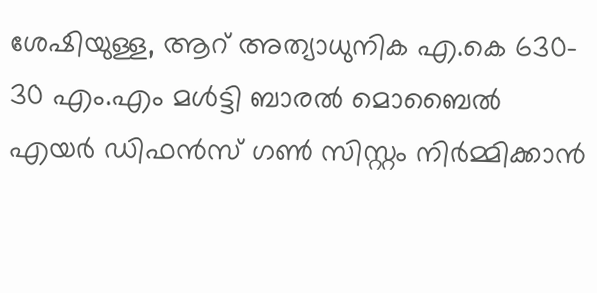ശേഷിയുള്ള, ആറ് അത്യാധുനിക എ.കെ 630- 30 എം.എം മൾട്ടി ബാരൽ മൊബൈൽ എയർ ഡിഫൻസ് ഗൺ സിസ്റ്റം നിർമ്മിക്കാൻ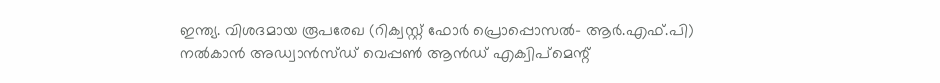ഇന്ത്യ. വിശദമായ രൂപരേഖ (റിക്വസ്റ്റ് ഫോർ പ്രൊപ്പൊസൽ- ആർ.എഫ്.പി) നൽകാൻ അഡ്വാൻസ്ഡ് വെപ്പൺ ആൻഡ് എക്വിപ്മെന്റ്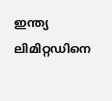ഇന്ത്യ ലിമിറ്റഡിനെ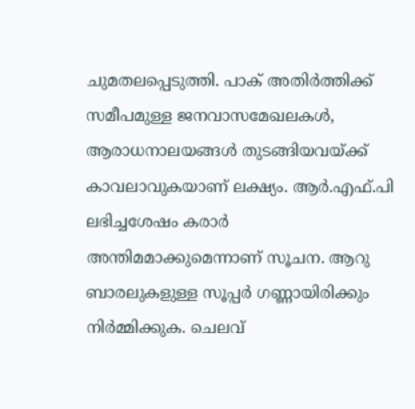ചുമതലപ്പെടുത്തി. പാക് അതി‌ർത്തിക്ക് സമീപമുള്ള ജനവാസമേഖലകൾ, ആരാധനാലയങ്ങൾ തുടങ്ങിയവയ്ക്ക് കാവലാവുകയാണ് ലക്ഷ്യം. ആർ.എഫ്.പി ലഭിച്ചശേഷം കരാർ അന്തിമമാക്കുമെന്നാണ് സൂചന. ആറു ബാരലുകളുള്ള സൂപ്പ‌ർ ഗണ്ണായിരിക്കും നി‌ർമ്മിക്കുക. ചെലവ്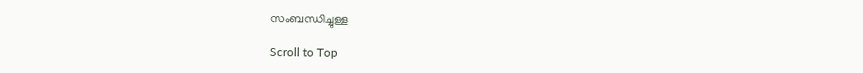സംബന്ധിച്ചുള്ള

Scroll to Top